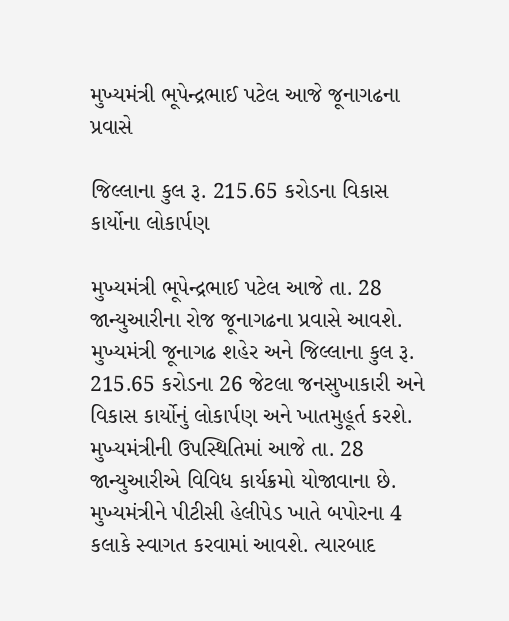મુખ્યમંત્રી ભૂપેન્દ્રભાઈ પટેલ આજે જૂનાગઢના પ્રવાસે

જિલ્લાના કુલ રૂ. 215.65 કરોડના વિકાસ કાર્યોના લોકાર્પણ

મુખ્યમંત્રી ભૂપેન્દ્રભાઈ પટેલ આજે તા. 28 જાન્યુઆરીના રોજ જૂનાગઢના પ્રવાસે આવશે. મુખ્યમંત્રી જૂનાગઢ શહેર અને જિલ્લાના કુલ રૂ. 215.65 કરોડના 26 જેટલા જનસુખાકારી અને વિકાસ કાર્યોનું લોકાર્પણ અને ખાતમુહૂર્ત કરશે.
મુખ્યમંત્રીની ઉપસ્થિતિમાં આજે તા. 28 જાન્યુઆરીએ વિવિધ કાર્યક્રમો યોજાવાના છે. મુખ્યમંત્રીને પીટીસી હેલીપેડ ખાતે બપોરના 4 કલાકે સ્વાગત કરવામાં આવશે. ત્યારબાદ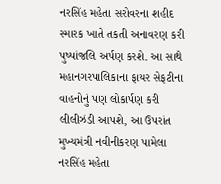નરસિંહ મહેતા સરોવરના શહીદ સ્મારક ખાતે તકતી અનાવરણ કરી પુષ્પાંજલિ અર્પણ કરશે. આ સાથે મહાનગરપાલિકાના ફાયર સેફટીના વાહનોનું પણ લોકાર્પણ કરી લીલીઝંડી આપશે, આ ઉપરાંત મુખ્યમંત્રી નવીનીકરણ પામેલા નરસિંહ મહેતા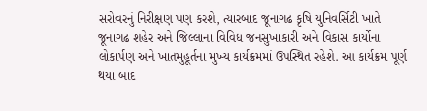સરોવરનું નિરીક્ષણ પણ કરશે, ત્યારબાદ જૂનાગઢ કૃષિ યુનિવર્સિટી ખાતે જૂનાગઢ શહેર અને જિલ્લાના વિવિધ જનસુખાકારી અને વિકાસ કાર્યોના લોકાર્પણ અને ખાતમુહૂર્તના મુખ્ય કાર્યક્રમમાં ઉપસ્થિત રહેશે. આ કાર્યક્રમ પૂર્ણ થયા બાદ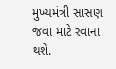મુખ્યમંત્રી સાસણ જવા માટે રવાના થશે.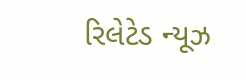રિલેટેડ ન્યૂઝ